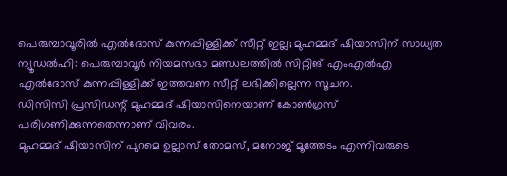പെരുമ്പാവൂരിൽ എൽദോസ് കുന്നപ്പിള്ളിക്ക് സീറ്റ് ഇല്ല; മുഹമ്മദ് ഷിയാസിന് സാധ്യത
ന്യൂഡൽഹി: പെരുമ്പാവൂർ നിയമസഭാ മണ്ഡലത്തിൽ സിറ്റിങ് എംഎൽഎ എൽദോസ് കുന്നപ്പിള്ളിക്ക് ഇത്തവണ സീറ്റ് ലഭിക്കില്ലെന്ന സൂചന.
ഡിസിസി പ്രസിഡന്റ് മുഹമ്മദ് ഷിയാസിനെയാണ് കോൺഗ്രസ് പരിഗണിക്കുന്നതെന്നാണ് വിവരം.
മുഹമ്മദ് ഷിയാസിന് പുറമെ ഉല്ലാസ് തോമസ്, മനോജ് മൂത്തേടം എന്നിവരുടെ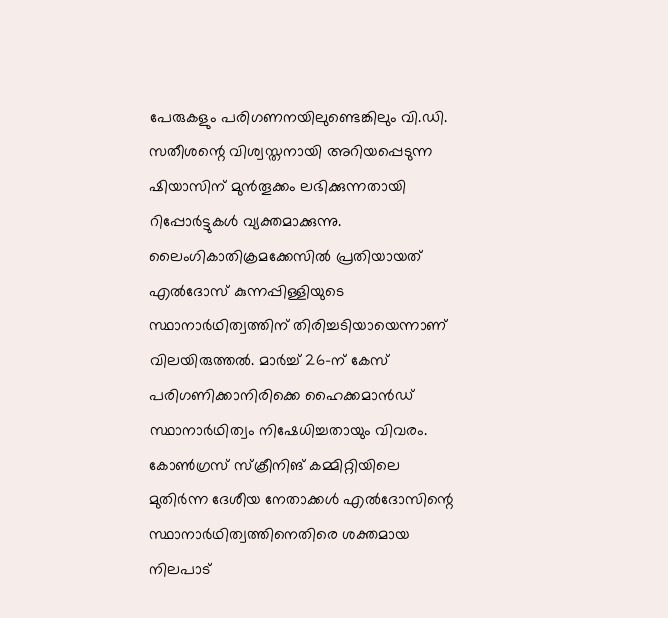പേരുകളും പരിഗണനയിലുണ്ടെങ്കിലും വി.ഡി. സതീശന്റെ വിശ്വസ്തനായി അറിയപ്പെടുന്ന ഷിയാസിന് മുൻതൂക്കം ലഭിക്കുന്നതായി റിപ്പോർട്ടുകൾ വ്യക്തമാക്കുന്നു.
ലൈംഗികാതിക്രമക്കേസിൽ പ്രതിയായത് എൽദോസ് കുന്നപ്പിള്ളിയുടെ സ്ഥാനാർഥിത്വത്തിന് തിരിച്ചടിയായെന്നാണ് വിലയിരുത്തൽ. മാർച്ച് 26-ന് കേസ് പരിഗണിക്കാനിരിക്കെ ഹൈക്കമാൻഡ് സ്ഥാനാർഥിത്വം നിഷേധിച്ചതായും വിവരം.
കോൺഗ്രസ് സ്ക്രീനിങ് കമ്മിറ്റിയിലെ മുതിർന്ന ദേശീയ നേതാക്കൾ എൽദോസിന്റെ സ്ഥാനാർഥിത്വത്തിനെതിരെ ശക്തമായ നിലപാട്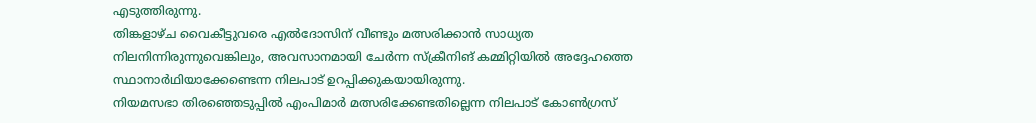എടുത്തിരുന്നു.
തിങ്കളാഴ്ച വൈകീട്ടുവരെ എൽദോസിന് വീണ്ടും മത്സരിക്കാൻ സാധ്യത നിലനിന്നിരുന്നുവെങ്കിലും, അവസാനമായി ചേർന്ന സ്ക്രീനിങ് കമ്മിറ്റിയിൽ അദ്ദേഹത്തെ സ്ഥാനാർഥിയാക്കേണ്ടെന്ന നിലപാട് ഉറപ്പിക്കുകയായിരുന്നു.
നിയമസഭാ തിരഞ്ഞെടുപ്പിൽ എംപിമാർ മത്സരിക്കേണ്ടതില്ലെന്ന നിലപാട് കോൺഗ്രസ്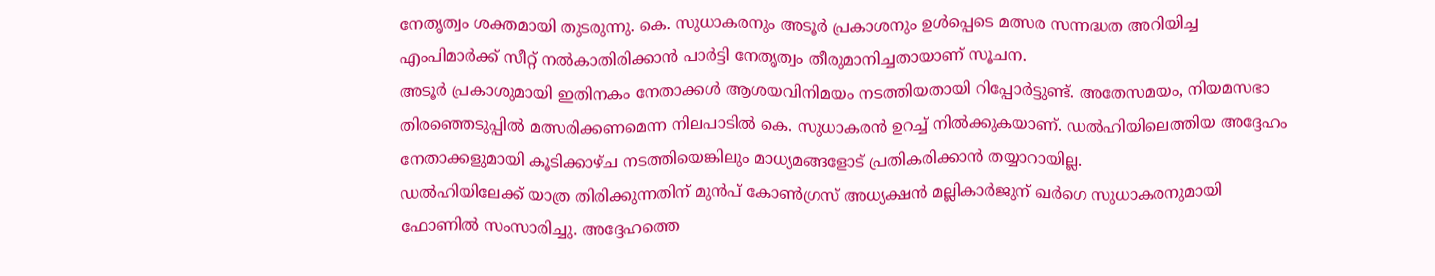നേതൃത്വം ശക്തമായി തുടരുന്നു. കെ. സുധാകരനും അടൂർ പ്രകാശനും ഉൾപ്പെടെ മത്സര സന്നദ്ധത അറിയിച്ച എംപിമാർക്ക് സീറ്റ് നൽകാതിരിക്കാൻ പാർട്ടി നേതൃത്വം തീരുമാനിച്ചതായാണ് സൂചന.
അടൂർ പ്രകാശുമായി ഇതിനകം നേതാക്കൾ ആശയവിനിമയം നടത്തിയതായി റിപ്പോർട്ടുണ്ട്. അതേസമയം, നിയമസഭാ തിരഞ്ഞെടുപ്പിൽ മത്സരിക്കണമെന്ന നിലപാടിൽ കെ. സുധാകരൻ ഉറച്ച് നിൽക്കുകയാണ്. ഡൽഹിയിലെത്തിയ അദ്ദേഹം നേതാക്കളുമായി കൂടിക്കാഴ്ച നടത്തിയെങ്കിലും മാധ്യമങ്ങളോട് പ്രതികരിക്കാൻ തയ്യാറായില്ല.
ഡൽഹിയിലേക്ക് യാത്ര തിരിക്കുന്നതിന് മുൻപ് കോൺഗ്രസ് അധ്യക്ഷൻ മല്ലികാർജുന് ഖർഗെ സുധാകരനുമായി ഫോണിൽ സംസാരിച്ചു. അദ്ദേഹത്തെ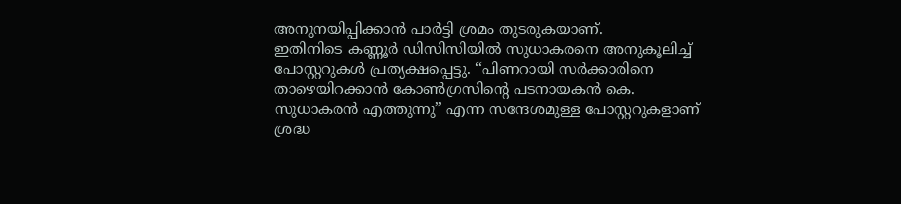അനുനയിപ്പിക്കാൻ പാർട്ടി ശ്രമം തുടരുകയാണ്.
ഇതിനിടെ കണ്ണൂർ ഡിസിസിയിൽ സുധാകരനെ അനുകൂലിച്ച് പോസ്റ്ററുകൾ പ്രത്യക്ഷപ്പെട്ടു. “പിണറായി സർക്കാരിനെ താഴെയിറക്കാൻ കോൺഗ്രസിന്റെ പടനായകൻ കെ. സുധാകരൻ എത്തുന്നു” എന്ന സന്ദേശമുള്ള പോസ്റ്ററുകളാണ് ശ്രദ്ധ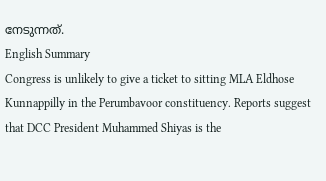നേടുന്നത്.
English Summary
Congress is unlikely to give a ticket to sitting MLA Eldhose Kunnappilly in the Perumbavoor constituency. Reports suggest that DCC President Muhammed Shiyas is the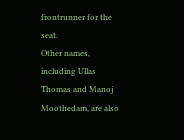frontrunner for the seat.
Other names, including Ullas Thomas and Manoj Moothedam, are also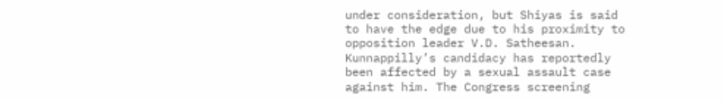under consideration, but Shiyas is said to have the edge due to his proximity to opposition leader V.D. Satheesan.
Kunnappilly’s candidacy has reportedly been affected by a sexual assault case against him. The Congress screening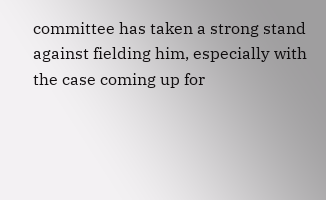committee has taken a strong stand against fielding him, especially with the case coming up for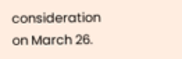consideration on March 26.